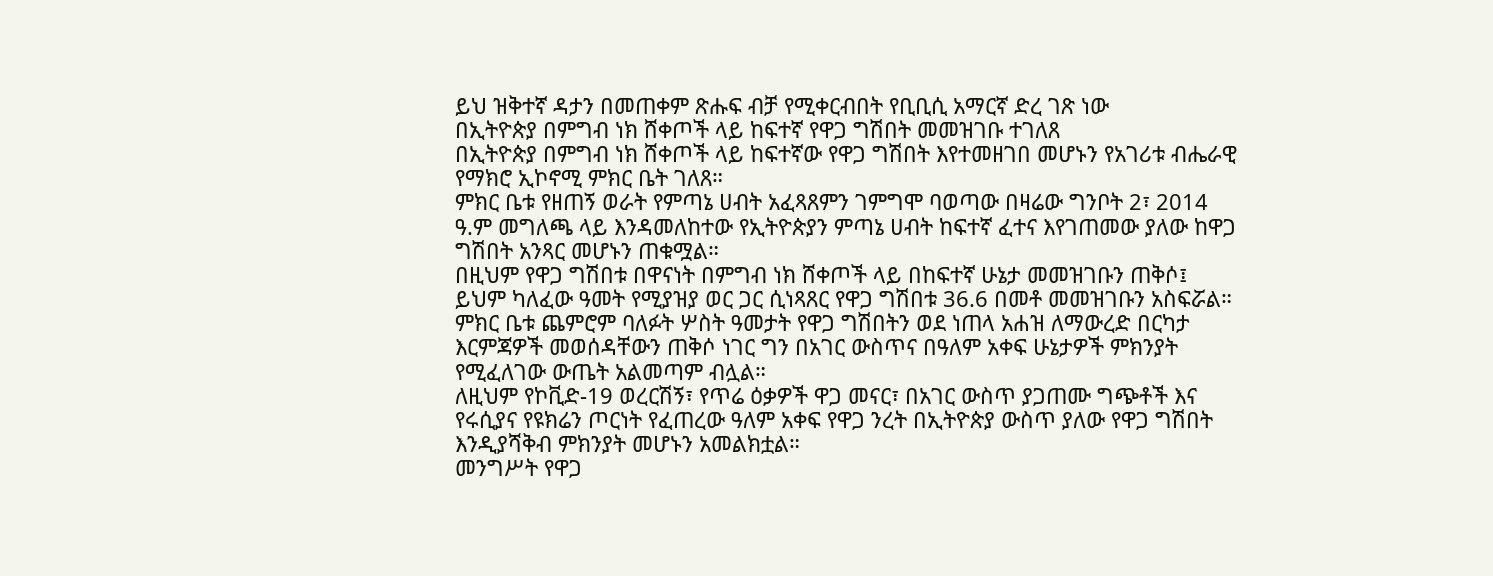ይህ ዝቅተኛ ዳታን በመጠቀም ጽሑፍ ብቻ የሚቀርብበት የቢቢሲ አማርኛ ድረ ገጽ ነው
በኢትዮጵያ በምግብ ነክ ሸቀጦች ላይ ከፍተኛ የዋጋ ግሽበት መመዝገቡ ተገለጸ
በኢትዮጵያ በምግብ ነክ ሸቀጦች ላይ ከፍተኛው የዋጋ ግሽበት እየተመዘገበ መሆኑን የአገሪቱ ብሔራዊ የማክሮ ኢኮኖሚ ምክር ቤት ገለጸ።
ምክር ቤቱ የዘጠኝ ወራት የምጣኔ ሀብት አፈጻጸምን ገምግሞ ባወጣው በዛሬው ግንቦት 2፣ 2014 ዓ.ም መግለጫ ላይ እንዳመለከተው የኢትዮጵያን ምጣኔ ሀብት ከፍተኛ ፈተና እየገጠመው ያለው ከዋጋ ግሽበት አንጻር መሆኑን ጠቁሟል።
በዚህም የዋጋ ግሽበቱ በዋናነት በምግብ ነክ ሸቀጦች ላይ በከፍተኛ ሁኔታ መመዝገቡን ጠቅሶ፤ ይህም ካለፈው ዓመት የሚያዝያ ወር ጋር ሲነጻጸር የዋጋ ግሽበቱ 36.6 በመቶ መመዝገቡን አስፍሯል።
ምክር ቤቱ ጨምሮም ባለፉት ሦስት ዓመታት የዋጋ ግሽበትን ወደ ነጠላ አሐዝ ለማውረድ በርካታ እርምጃዎች መወሰዳቸውን ጠቅሶ ነገር ግን በአገር ውስጥና በዓለም አቀፍ ሁኔታዎች ምክንያት የሚፈለገው ውጤት አልመጣም ብሏል።
ለዚህም የኮቪድ-19 ወረርሽኝ፣ የጥሬ ዕቃዎች ዋጋ መናር፣ በአገር ውስጥ ያጋጠሙ ግጭቶች እና የሩሲያና የዩክሬን ጦርነት የፈጠረው ዓለም አቀፍ የዋጋ ንረት በኢትዮጵያ ውስጥ ያለው የዋጋ ግሽበት እንዲያሻቅብ ምክንያት መሆኑን አመልክቷል።
መንግሥት የዋጋ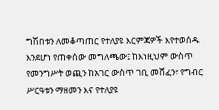ግሽበቱን ለመቆጣጠር የተለያዩ እርምጃዎች እየተወሰዱ እንደሆነ የጠቀሰው መግለጫው፤ ከእነዚህም ውስጥ የመንግሥት ወጪን ከአገር ውስጥ ገቢ መሸፈን፣ የግብር ሥርዓቱን ማዘመን እና የተለያዩ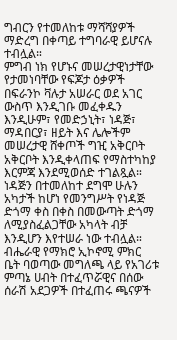ግብርን የተመለከቱ ማሻሻያዎች ማድረግ በቀጣይ ተግባራዊ ይሆናሉ ተብሏል።
ምግብ ነክ የሆኑና መሠረታዊነታቸው የታመነባቸው የፍጆታ ዕቃዎች በፍራንኮ ቫሉታ አሠራር ወደ አገር ውስጥ እንዲገቡ መፈቀዱን እንዲሁም፣ የመድኃኒት፣ ነዳጅ፣ ማዳበርያ፣ ዘይት እና ሌሎችም መሠረታዊ ሸቀጦች ግዢ አቅርቦት አቅርቦት እንዲቀላጠፍ የማስተካከያ እርምጃ እንደሚወሰድ ተገልጿል።
ነዳጅን በተመለከተ ደግሞ ሁሉን አካታች ከሆነ የመንግሥት የነዳጅ ድጎማ ቀስ በቀስ በመውጣት ድጎማ ለሚያስፈልጋቸው አካላት ብቻ እንዲሆን እየተሠራ ነው ተብሏል።
ብሔራዊ የማክሮ ኢኮኖሚ ምክር ቤት ባወጣው መግለጫ ላይ የአገሪቱ ምጣኔ ሀብት በተፈጥሯዊና በሰው ሰራሽ አደጋዎች በተፈጠሩ ጫናዎች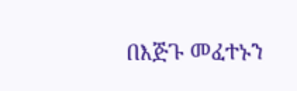በእጅጉ መፈተኑን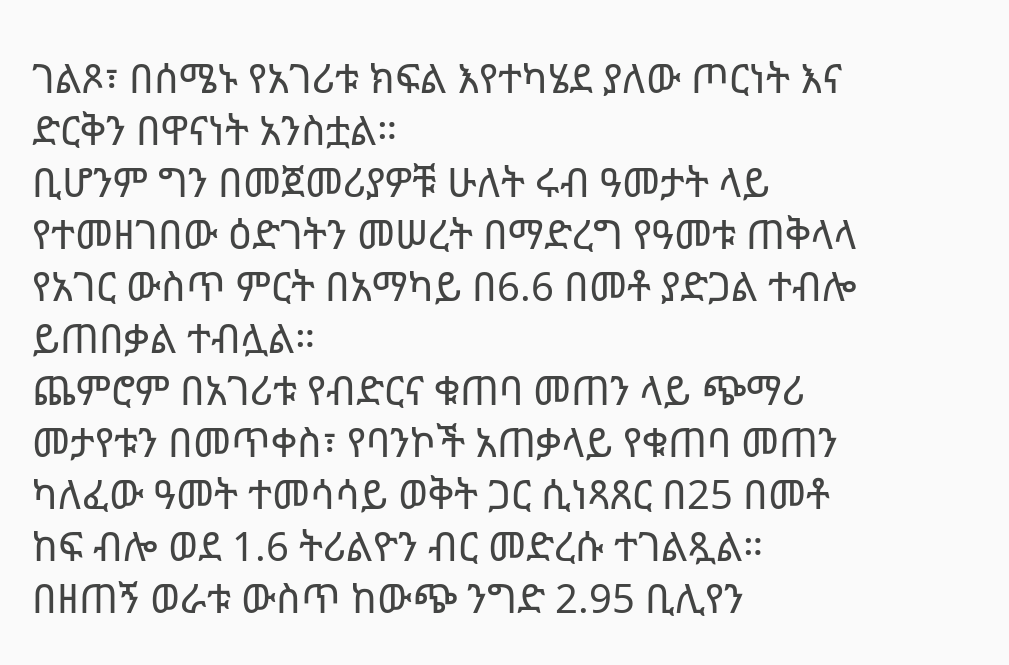ገልጾ፣ በሰሜኑ የአገሪቱ ክፍል እየተካሄደ ያለው ጦርነት እና ድርቅን በዋናነት አንስቷል።
ቢሆንም ግን በመጀመሪያዎቹ ሁለት ሩብ ዓመታት ላይ የተመዘገበው ዕድገትን መሠረት በማድረግ የዓመቱ ጠቅላላ የአገር ውስጥ ምርት በአማካይ በ6.6 በመቶ ያድጋል ተብሎ ይጠበቃል ተብሏል።
ጨምሮም በአገሪቱ የብድርና ቁጠባ መጠን ላይ ጭማሪ መታየቱን በመጥቀስ፣ የባንኮች አጠቃላይ የቁጠባ መጠን ካለፈው ዓመት ተመሳሳይ ወቅት ጋር ሲነጻጸር በ25 በመቶ ከፍ ብሎ ወደ 1.6 ትሪልዮን ብር መድረሱ ተገልጿል።
በዘጠኝ ወራቱ ውስጥ ከውጭ ንግድ 2.95 ቢሊየን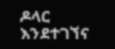ዶላር እንደተገኘና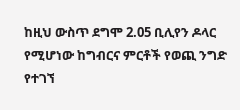ከዚህ ውስጥ ደግሞ 2.05 ቢሊየን ዶላር የሚሆነው ከግብርና ምርቶች የወጪ ንግድ የተገኘ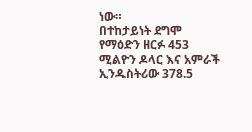ነው።
በተከታይነት ደግሞ የማዕድን ዘርፉ 453 ሚልዮን ዶላር እና አምራች ኢንዱስትሪው 378.5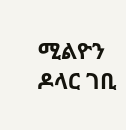ሚልዮን ዶላር ገቢ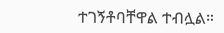ተገኝቶባቸዋል ተብሏል።